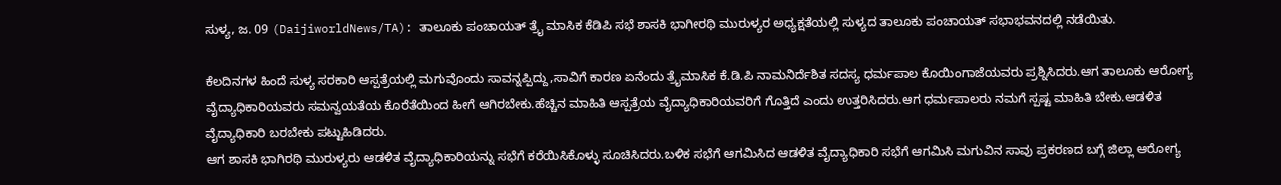ಸುಳ್ಯ, ಜ. 09 (DaijiworldNews/TA): ತಾಲೂಕು ಪಂಚಾಯತ್ ತ್ರೈ ಮಾಸಿಕ ಕೆಡಿಪಿ ಸಭೆ ಶಾಸಕಿ ಭಾಗೀರಥಿ ಮುರುಳ್ಯರ ಅಧ್ಯಕ್ಷತೆಯಲ್ಲಿ ಸುಳ್ಯದ ತಾಲೂಕು ಪಂಚಾಯತ್ ಸಭಾಭವನದಲ್ಲಿ ನಡೆಯಿತು.

ಕೆಲದಿನಗಳ ಹಿಂದೆ ಸುಳ್ಯ ಸರಕಾರಿ ಆಸ್ಪತ್ರೆಯಲ್ಲಿ ಮಗುವೊಂದು ಸಾವನ್ನಪ್ಪಿದ್ದು,ಸಾವಿಗೆ ಕಾರಣ ಏನೆಂದು ತ್ರೈಮಾಸಿಕ ಕೆ.ಡಿ.ಪಿ ನಾಮನಿರ್ದೆಶಿತ ಸದಸ್ಯ ಧರ್ಮಪಾಲ ಕೊಯಿಂಗಾಜೆಯವರು ಪ್ರಶ್ನಿಸಿದರು.ಆಗ ತಾಲೂಕು ಆರೋಗ್ಯ ವೈದ್ಯಾಧಿಕಾರಿಯವರು ಸಮನ್ವಯತೆಯ ಕೊರೆತೆಯಿಂದ ಹೀಗೆ ಆಗಿರಬೇಕು.ಹೆಚ್ಚಿನ ಮಾಹಿತಿ ಆಸ್ಪತ್ರೆಯ ವೈದ್ಯಾಧಿಕಾರಿಯವರಿಗೆ ಗೊತ್ತಿದೆ ಎಂದು ಉತ್ತರಿಸಿದರು.ಆಗ ಧರ್ಮಪಾಲರು ನಮಗೆ ಸ್ಪಷ್ಟ ಮಾಹಿತಿ ಬೇಕು.ಆಡಳಿತ ವೈದ್ಯಾಧಿಕಾರಿ ಬರಬೇಕು ಪಟ್ಟುಹಿಡಿದರು.
ಆಗ ಶಾಸಕಿ ಭಾಗಿರಥಿ ಮುರುಳ್ಯರು ಆಡಳಿತ ವೈದ್ಯಾಧಿಕಾರಿಯನ್ನು ಸಭೆಗೆ ಕರೆಯಿಸಿಕೊಳ್ಳು ಸೂಚಿಸಿದರು.ಬಳಿಕ ಸಭೆಗೆ ಆಗಮಿಸಿದ ಆಡಳಿತ ವೈದ್ಯಾಧಿಕಾರಿ ಸಭೆಗೆ ಆಗಮಿಸಿ ಮಗುವಿನ ಸಾವು ಪ್ರಕರಣದ ಬಗ್ಗೆ ಜಿಲ್ಲಾ ಆರೋಗ್ಯ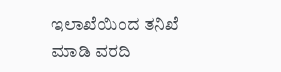ಇಲಾಖೆಯಿಂದ ತನಿಖೆ ಮಾಡಿ ವರದಿ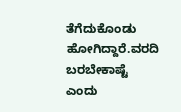ತೆಗೆದುಕೊಂಡು ಹೋಗಿದ್ದಾರೆ.ವರದಿ ಬರಬೇಕಾಷ್ಟೆ ಎಂದು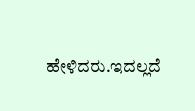ಹೇಳಿದರು.ಇದಲ್ಲದೆ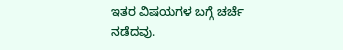ಇತರ ವಿಷಯಗಳ ಬಗ್ಗೆ ಚರ್ಚೆ ನಡೆದವು.